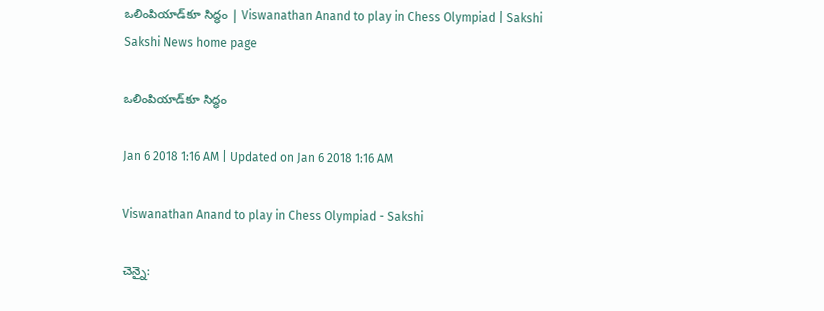ఒలింపియాడ్‌కూ సిద్ధం | Viswanathan Anand to play in Chess Olympiad | Sakshi
Sakshi News home page

ఒలింపియాడ్‌కూ సిద్ధం

Jan 6 2018 1:16 AM | Updated on Jan 6 2018 1:16 AM

Viswanathan Anand to play in Chess Olympiad - Sakshi

చెన్నై: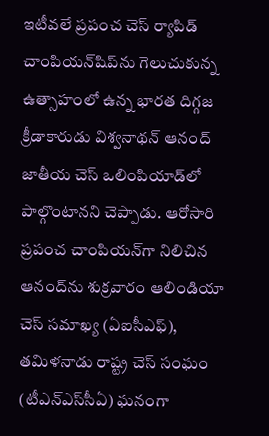ఇటీవలే ప్రపంచ చెస్‌ ర్యాపిడ్‌ చాంపియన్‌షిప్‌ను గెలుచుకున్న ఉత్సాహంలో ఉన్న భారత దిగ్గజ క్రీడాకారుడు విశ్వనాథన్‌ ఆనంద్‌ జాతీయ చెస్‌ ఒలింపియాడ్‌లో పాల్గొంటానని చెప్పాడు. ఆరోసారి ప్రపంచ చాంపియన్‌గా నిలిచిన ఆనంద్‌ను శుక్రవారం ఆలిండియా చెస్‌ సమాఖ్య (ఏఐసీఎఫ్‌), తమిళనాడు రాష్ట్ర చెస్‌ సంఘం (టీఎన్‌ఎస్‌సీఏ) ఘనంగా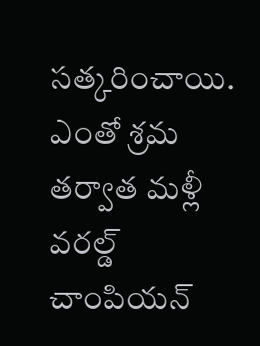సత్కరించాయి. ఎంతో శ్రమ తర్వాత మళ్లీ వరల్డ్‌ చాంపియన్‌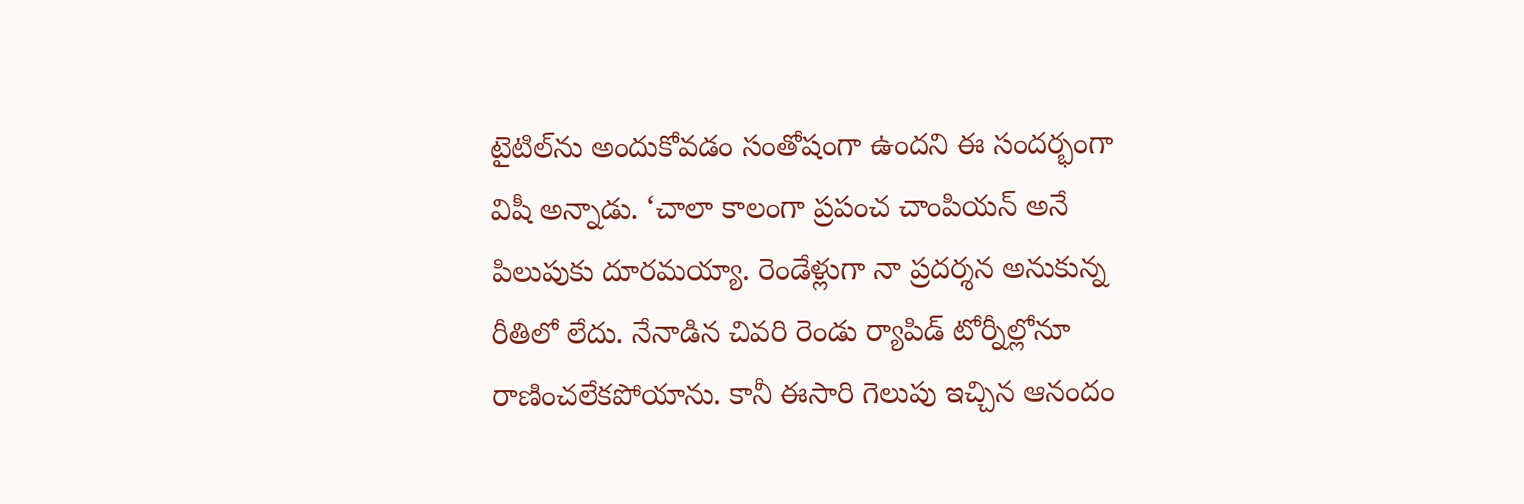టైటిల్‌ను అందుకోవడం సంతోషంగా ఉందని ఈ సందర్భంగా విషీ అన్నాడు. ‘చాలా కాలంగా ప్రపంచ చాంపియన్‌ అనే పిలుపుకు దూరమయ్యా. రెండేళ్లుగా నా ప్రదర్శన అనుకున్న రీతిలో లేదు. నేనాడిన చివరి రెండు ర్యాపిడ్‌ టోర్నీల్లోనూ రాణించలేకపోయాను. కానీ ఈసారి గెలుపు ఇచ్చిన ఆనందం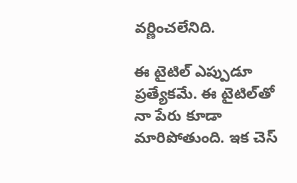వర్ణించలేనిది.

ఈ టైటిల్‌ ఎప్పుడూ ప్రత్యేకమే. ఈ టైటిల్‌తో నా పేరు కూడా మారిపోతుంది. ఇక చెస్‌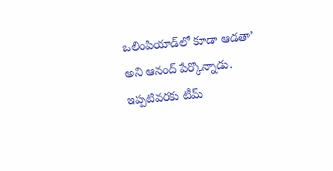ఒలింపియాడ్‌లో కూడా ఆడతా’ అని ఆనంద్‌ పేర్కొన్నాడు. ఇప్పటివరకు టీమ్‌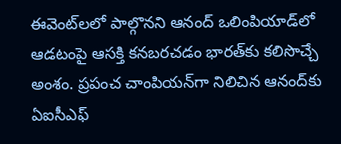ఈవెంట్‌లలో పాల్గొనని ఆనంద్‌ ఒలింపియాడ్‌లో ఆడటంపై ఆసక్తి కనబరచడం భారత్‌కు కలిసొచ్చే అంశం. ప్రపంచ చాంపియన్‌గా నిలిచిన ఆనంద్‌కు ఏఐసీఎఫ్‌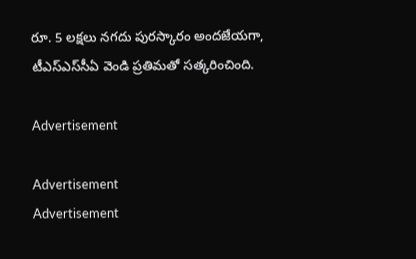రూ. 5 లక్షలు నగదు పురస్కారం అందజేయగా, టీఎస్‌ఎస్‌సీఏ వెండి ప్రతిమతో సత్కరించింది.

Advertisement

Advertisement
Advertisement